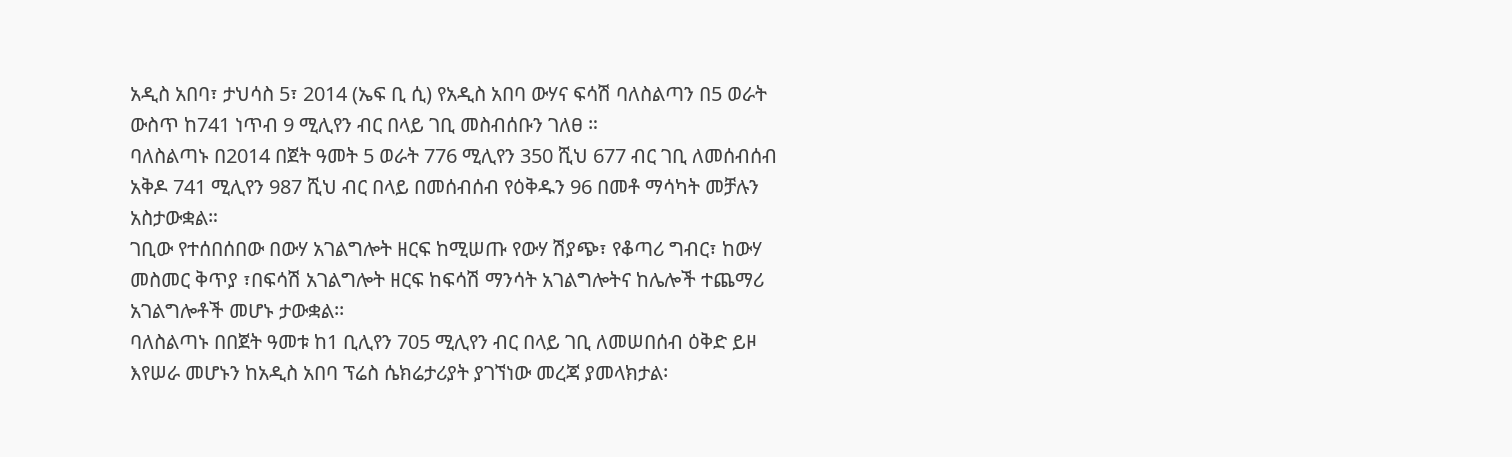አዲስ አበባ፣ ታህሳስ 5፣ 2014 (ኤፍ ቢ ሲ) የአዲስ አበባ ውሃና ፍሳሽ ባለስልጣን በ5 ወራት ውስጥ ከ741 ነጥብ 9 ሚሊየን ብር በላይ ገቢ መስብሰቡን ገለፀ ።
ባለስልጣኑ በ2014 በጀት ዓመት 5 ወራት 776 ሚሊየን 350 ሺህ 677 ብር ገቢ ለመሰብሰብ አቅዶ 741 ሚሊየን 987 ሺህ ብር በላይ በመሰብሰብ የዕቅዱን 96 በመቶ ማሳካት መቻሉን አስታውቋል።
ገቢው የተሰበሰበው በውሃ አገልግሎት ዘርፍ ከሚሠጡ የውሃ ሽያጭ፣ የቆጣሪ ግብር፣ ከውሃ መስመር ቅጥያ ፣በፍሳሽ አገልግሎት ዘርፍ ከፍሳሽ ማንሳት አገልግሎትና ከሌሎች ተጨማሪ አገልግሎቶች መሆኑ ታውቋል፡፡
ባለስልጣኑ በበጀት ዓመቱ ከ1 ቢሊየን 705 ሚሊየን ብር በላይ ገቢ ለመሠበሰብ ዕቅድ ይዞ እየሠራ መሆኑን ከአዲስ አበባ ፕሬስ ሴክሬታሪያት ያገኘነው መረጃ ያመላክታል፡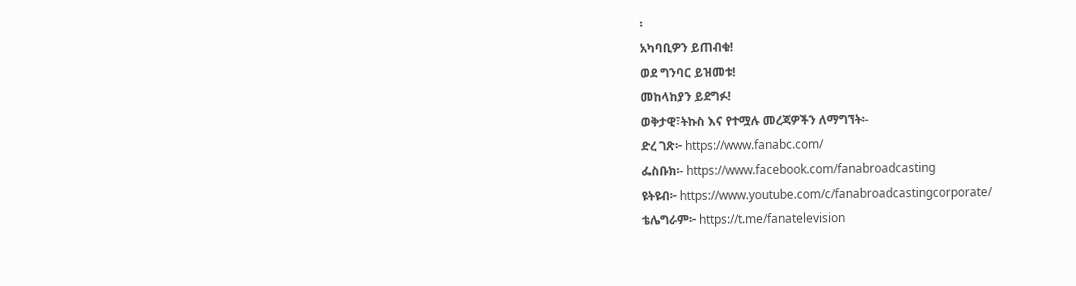፡
አካባቢዎን ይጠብቁ!
ወደ ግንባር ይዝመቱ!
መከላከያን ይደግፉ!
ወቅታዊ፣ትኩስ እና የተሟሉ መረጃዎችን ለማግኘት፡-
ድረ ገጽ፦ https://www.fanabc.com/
ፌስቡክ፡- https://www.facebook.com/fanabroadcasting
ዩትዩብ፦ https://www.youtube.com/c/fanabroadcastingcorporate/
ቴሌግራም፦ https://t.me/fanatelevision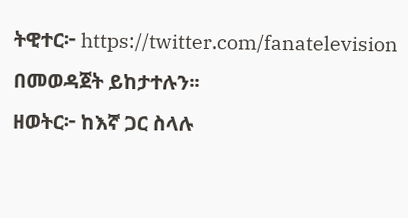ትዊተር፦ https://twitter.com/fanatelevision በመወዳጀት ይከታተሉን፡፡
ዘወትር፦ ከእኛ ጋር ስላሉ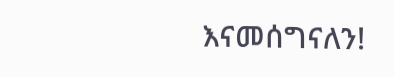እናመሰግናለን!